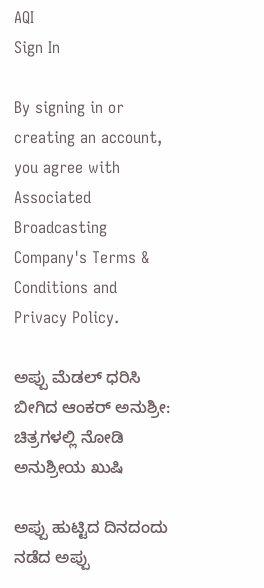AQI
Sign In

By signing in or creating an account, you agree with Associated Broadcasting Company's Terms & Conditions and Privacy Policy.

ಅಪ್ಪು ಮೆಡಲ್ ಧರಿಸಿ ಬೀಗಿದ ಆಂಕರ್ ಅನುಶ್ರೀ: ಚಿತ್ರಗಳಲ್ಲಿ ನೋಡಿ ಅನುಶ್ರೀಯ ಖುಷಿ

ಅಪ್ಪು ಹುಟ್ಟಿದ ದಿನದಂದು ನಡೆದ ಅಪ್ಪು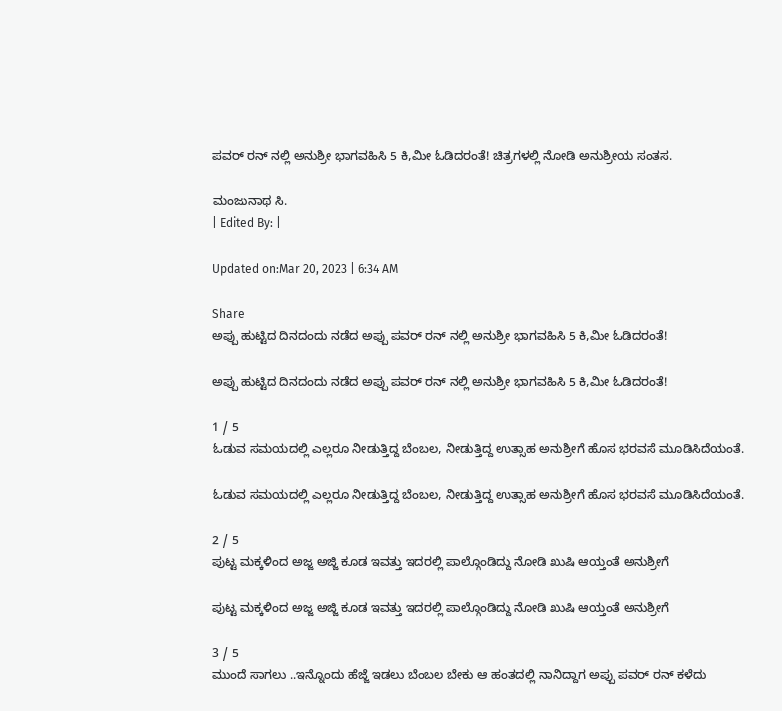ಪವರ್ ರನ್ ನಲ್ಲಿ ಅನುಶ್ರೀ ಭಾಗವಹಿಸಿ 5 ಕಿ,ಮೀ ಓಡಿದರಂತೆ! ಚಿತ್ರಗಳಲ್ಲಿ ನೋಡಿ ಅನುಶ್ರೀಯ ಸಂತಸ.

ಮಂಜುನಾಥ ಸಿ.
| Edited By: |

Updated on:Mar 20, 2023 | 6:34 AM

Share
ಅಪ್ಪು ಹುಟ್ಟಿದ ದಿನದಂದು ನಡೆದ ಅಪ್ಪು ಪವರ್ ರನ್ ನಲ್ಲಿ ಅನುಶ್ರೀ ಭಾಗವಹಿಸಿ 5 ಕಿ,ಮೀ ಓಡಿದರಂತೆ!

ಅಪ್ಪು ಹುಟ್ಟಿದ ದಿನದಂದು ನಡೆದ ಅಪ್ಪು ಪವರ್ ರನ್ ನಲ್ಲಿ ಅನುಶ್ರೀ ಭಾಗವಹಿಸಿ 5 ಕಿ,ಮೀ ಓಡಿದರಂತೆ!

1 / 5
ಓಡುವ ಸಮಯದಲ್ಲಿ ಎಲ್ಲರೂ ನೀಡುತ್ತಿದ್ದ ಬೆಂಬಲ, ನೀಡುತ್ತಿದ್ದ ಉತ್ಸಾಹ ಅನುಶ್ರೀಗೆ ಹೊಸ ಭರವಸೆ ಮೂಡಿಸಿದೆಯಂತೆ.

ಓಡುವ ಸಮಯದಲ್ಲಿ ಎಲ್ಲರೂ ನೀಡುತ್ತಿದ್ದ ಬೆಂಬಲ, ನೀಡುತ್ತಿದ್ದ ಉತ್ಸಾಹ ಅನುಶ್ರೀಗೆ ಹೊಸ ಭರವಸೆ ಮೂಡಿಸಿದೆಯಂತೆ.

2 / 5
ಪುಟ್ಟ ಮಕ್ಕಳಿಂದ ಅಜ್ಜ ಅಜ್ಜಿ ಕೂಡ ಇವತ್ತು ಇದರಲ್ಲಿ ಪಾಲ್ಗೊಂಡಿದ್ದು ನೋಡಿ ಖುಷಿ ಆಯ್ತಂತೆ ಅನುಶ್ರೀಗೆ

ಪುಟ್ಟ ಮಕ್ಕಳಿಂದ ಅಜ್ಜ ಅಜ್ಜಿ ಕೂಡ ಇವತ್ತು ಇದರಲ್ಲಿ ಪಾಲ್ಗೊಂಡಿದ್ದು ನೋಡಿ ಖುಷಿ ಆಯ್ತಂತೆ ಅನುಶ್ರೀಗೆ

3 / 5
ಮುಂದೆ ಸಾಗಲು ..ಇನ್ನೊಂದು ಹೆಜ್ಜೆ ಇಡಲು ಬೆಂಬಲ ಬೇಕು ಆ ಹಂತದಲ್ಲಿ ನಾನಿದ್ದಾಗ ಅಪ್ಪು ಪವರ್ ರನ್ ಕಳೆದು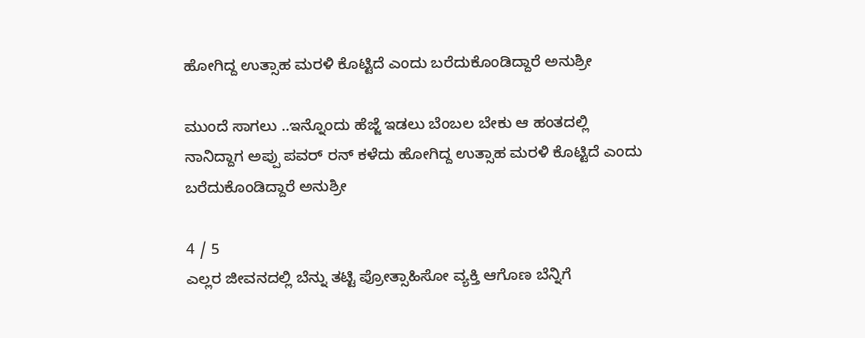ಹೋಗಿದ್ದ ಉತ್ಸಾಹ ಮರಳಿ ಕೊಟ್ಟಿದೆ ಎಂದು ಬರೆದುಕೊಂಡಿದ್ದಾರೆ ಅನುಶ್ರೀ

ಮುಂದೆ ಸಾಗಲು ..ಇನ್ನೊಂದು ಹೆಜ್ಜೆ ಇಡಲು ಬೆಂಬಲ ಬೇಕು ಆ ಹಂತದಲ್ಲಿ ನಾನಿದ್ದಾಗ ಅಪ್ಪು ಪವರ್ ರನ್ ಕಳೆದು ಹೋಗಿದ್ದ ಉತ್ಸಾಹ ಮರಳಿ ಕೊಟ್ಟಿದೆ ಎಂದು ಬರೆದುಕೊಂಡಿದ್ದಾರೆ ಅನುಶ್ರೀ

4 / 5
ಎಲ್ಲರ ಜೀವನದಲ್ಲಿ ಬೆನ್ನು ತಟ್ಟಿ ಪ್ರೋತ್ಸಾಹಿಸೋ ವ್ಯಕ್ತಿ ಆಗೊಣ ಬೆನ್ನಿಗೆ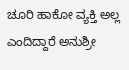ಚೂರಿ ಹಾಕೋ ವ್ಯಕ್ತಿ ಅಲ್ಲ ಎಂದಿದ್ದಾರೆ ಅನುಶ್ರೀ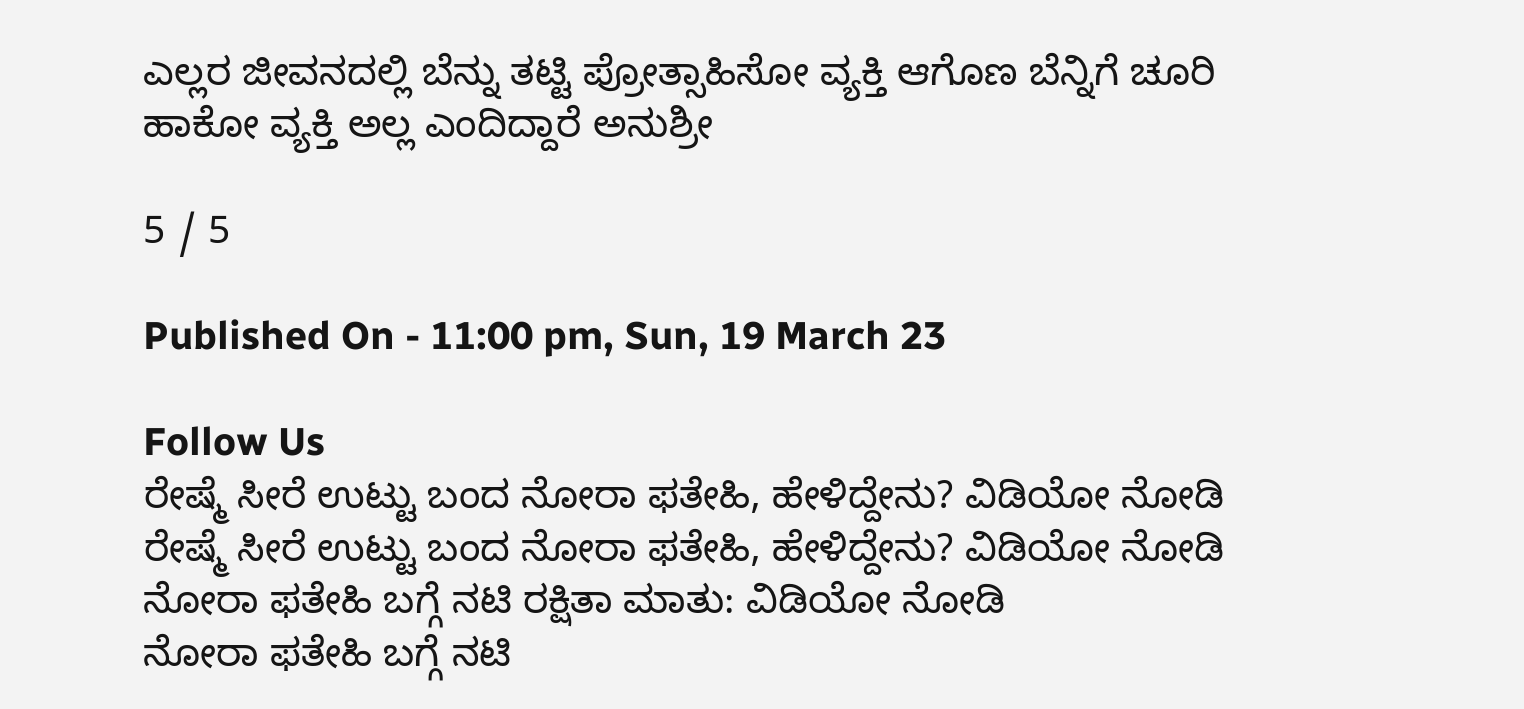ಎಲ್ಲರ ಜೀವನದಲ್ಲಿ ಬೆನ್ನು ತಟ್ಟಿ ಪ್ರೋತ್ಸಾಹಿಸೋ ವ್ಯಕ್ತಿ ಆಗೊಣ ಬೆನ್ನಿಗೆ ಚೂರಿ ಹಾಕೋ ವ್ಯಕ್ತಿ ಅಲ್ಲ ಎಂದಿದ್ದಾರೆ ಅನುಶ್ರೀ

5 / 5

Published On - 11:00 pm, Sun, 19 March 23

Follow Us
ರೇಷ್ಮೆ ಸೀರೆ ಉಟ್ಟು ಬಂದ ನೋರಾ ಫತೇಹಿ, ಹೇಳಿದ್ದೇನು? ವಿಡಿಯೋ ನೋಡಿ
ರೇಷ್ಮೆ ಸೀರೆ ಉಟ್ಟು ಬಂದ ನೋರಾ ಫತೇಹಿ, ಹೇಳಿದ್ದೇನು? ವಿಡಿಯೋ ನೋಡಿ
ನೋರಾ ಫತೇಹಿ ಬಗ್ಗೆ ನಟಿ ರಕ್ಷಿತಾ ಮಾತು: ವಿಡಿಯೋ ನೋಡಿ
ನೋರಾ ಫತೇಹಿ ಬಗ್ಗೆ ನಟಿ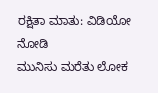ರಕ್ಷಿತಾ ಮಾತು: ವಿಡಿಯೋ ನೋಡಿ
ಮುನಿಸು ಮರೆತು ಲೋಕ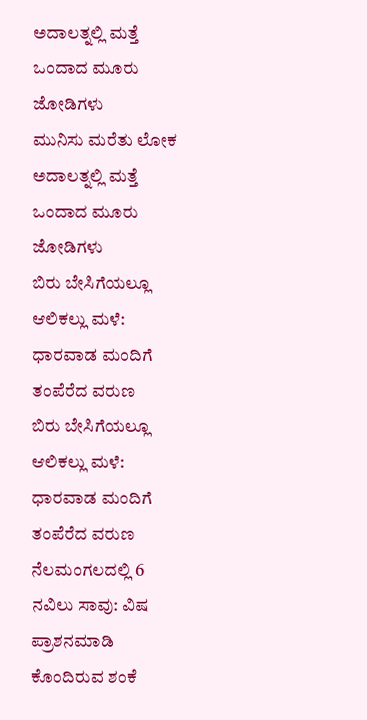ಅದಾಲತ್ನಲ್ಲಿ ಮತ್ತೆ ಒಂದಾದ ಮೂರು ಜೋಡಿಗಳು
ಮುನಿಸು ಮರೆತು ಲೋಕ ಅದಾಲತ್ನಲ್ಲಿ ಮತ್ತೆ ಒಂದಾದ ಮೂರು ಜೋಡಿಗಳು
ಬಿರು ಬೇಸಿಗೆಯಲ್ಲೂ ಆಲಿಕಲ್ಲು ಮಳೆ: ಧಾರವಾಡ ಮಂದಿಗೆ ತಂಪೆರೆದ ವರುಣ
ಬಿರು ಬೇಸಿಗೆಯಲ್ಲೂ ಆಲಿಕಲ್ಲು ಮಳೆ: ಧಾರವಾಡ ಮಂದಿಗೆ ತಂಪೆರೆದ ವರುಣ
ನೆಲಮಂಗಲದಲ್ಲಿ 6 ನವಿಲು ಸಾವು: ವಿಷ ಪ್ರಾಶನಮಾಡಿ ಕೊಂದಿರುವ ಶಂಕೆ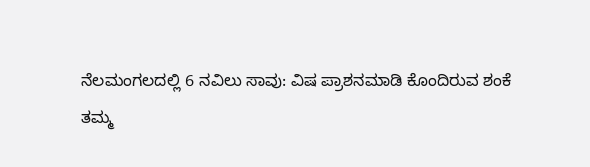ನೆಲಮಂಗಲದಲ್ಲಿ 6 ನವಿಲು ಸಾವು: ವಿಷ ಪ್ರಾಶನಮಾಡಿ ಕೊಂದಿರುವ ಶಂಕೆ
ತಮ್ಮ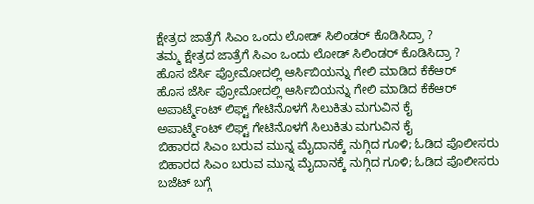ಕ್ಷೇತ್ರದ ಜಾತ್ರೆಗೆ ಸಿಎಂ ಒಂದು ಲೋಡ್ ಸಿಲಿಂಡರ್ ಕೊಡಿಸಿದ್ರಾ ?
ತಮ್ಮ ಕ್ಷೇತ್ರದ ಜಾತ್ರೆಗೆ ಸಿಎಂ ಒಂದು ಲೋಡ್ ಸಿಲಿಂಡರ್ ಕೊಡಿಸಿದ್ರಾ ?
ಹೊಸ ಜೆರ್ಸಿ ಪ್ರೋಮೋದಲ್ಲಿ ಆರ್ಸಿಬಿಯನ್ನು ಗೇಲಿ ಮಾಡಿದ ಕೆಕೆಆರ್
ಹೊಸ ಜೆರ್ಸಿ ಪ್ರೋಮೋದಲ್ಲಿ ಆರ್ಸಿಬಿಯನ್ನು ಗೇಲಿ ಮಾಡಿದ ಕೆಕೆಆರ್
ಅಪಾರ್ಟ್ಮೆಂಟ್ ಲಿಫ್ಟ್ ಗೇಟಿನೊಳಗೆ ಸಿಲುಕಿತು ಮಗುವಿನ ಕೈ
ಅಪಾರ್ಟ್ಮೆಂಟ್ ಲಿಫ್ಟ್ ಗೇಟಿನೊಳಗೆ ಸಿಲುಕಿತು ಮಗುವಿನ ಕೈ
ಬಿಹಾರದ ಸಿಎಂ ಬರುವ ಮುನ್ನ ಮೈದಾನಕ್ಕೆ ನುಗ್ಗಿದ ಗೂಳಿ; ಓಡಿದ ಪೊಲೀಸರು
ಬಿಹಾರದ ಸಿಎಂ ಬರುವ ಮುನ್ನ ಮೈದಾನಕ್ಕೆ ನುಗ್ಗಿದ ಗೂಳಿ; ಓಡಿದ ಪೊಲೀಸರು
ಬಜೆಟ್ ಬಗ್ಗೆ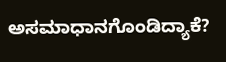ಅಸಮಾಧಾನಗೊಂಡಿದ್ಯಾಕೆ?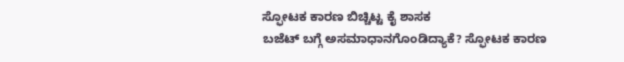ಸ್ಫೋಟಕ ಕಾರಣ ಬಿಚ್ಚಿಟ್ಟ ಕೈ ಶಾಸಕ
ಬಜೆಟ್ ಬಗ್ಗೆ ಅಸಮಾಧಾನಗೊಂಡಿದ್ಯಾಕೆ? ಸ್ಫೋಟಕ ಕಾರಣ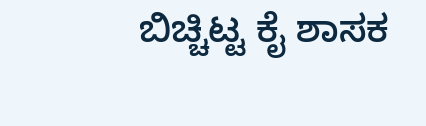ಬಿಚ್ಚಿಟ್ಟ ಕೈ ಶಾಸಕ